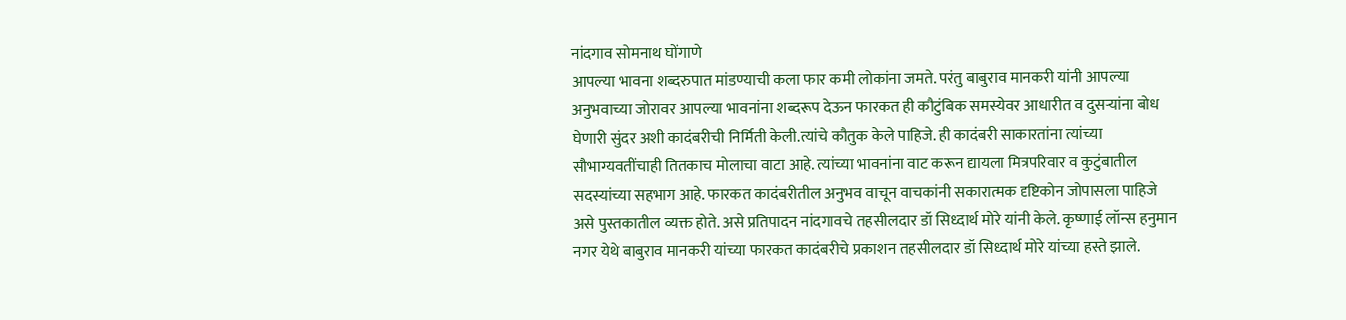नांदगाव सोमनाथ घोंगाणे
आपल्या भावना शब्दरुपात मांडण्याची कला फार कमी लोकांना जमते. परंतु बाबुराव मानकरी यांनी आपल्या अनुभवाच्या जोरावर आपल्या भावनांना शब्दरूप देऊन फारकत ही कौटुंबिक समस्येवर आधारीत व दुसऱ्यांना बोध घेणारी सुंदर अशी कादंबरीची निर्मिती केली.त्यांचे कौतुक केले पाहिजे. ही कादंबरी साकारतांना त्यांच्या सौभाग्यवतींचाही तितकाच मोलाचा वाटा आहे. त्यांच्या भावनांना वाट करून द्यायला मित्रपरिवार व कुटुंबातील सदस्यांच्या सहभाग आहे. फारकत कादंबरीतील अनुभव वाचून वाचकांनी सकारात्मक दृष्टिकोन जोपासला पाहिजे असे पुस्तकातील व्यक्त होते. असे प्रतिपादन नांदगावचे तहसीलदार डॉ सिध्दार्थ मोरे यांनी केले. कृष्णाई लॉन्स हनुमान नगर येथे बाबुराव मानकरी यांच्या फारकत कादंबरीचे प्रकाशन तहसीलदार डॉ सिध्दार्थ मोरे यांच्या हस्ते झाले.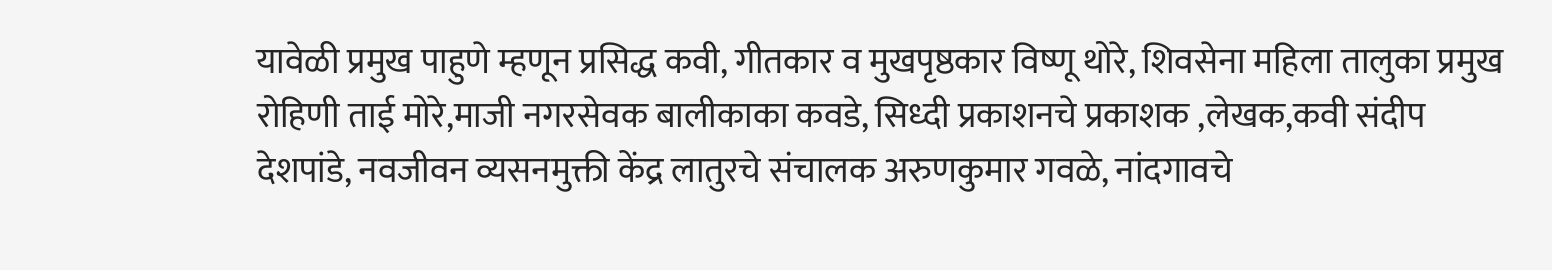यावेळी प्रमुख पाहुणे म्हणून प्रसिद्ध कवी, गीतकार व मुखपृष्ठकार विष्णू थोरे, शिवसेना महिला तालुका प्रमुख रोहिणी ताई मोरे,माजी नगरसेवक बालीकाका कवडे, सिध्दी प्रकाशनचे प्रकाशक ,लेखक,कवी संदीप देशपांडे, नवजीवन व्यसनमुक्ती केंद्र लातुरचे संचालक अरुणकुमार गवळे, नांदगावचे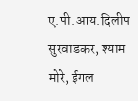ए.पी.आय.दिलीप सुरवाडकर, श्याम मोरे, ईगल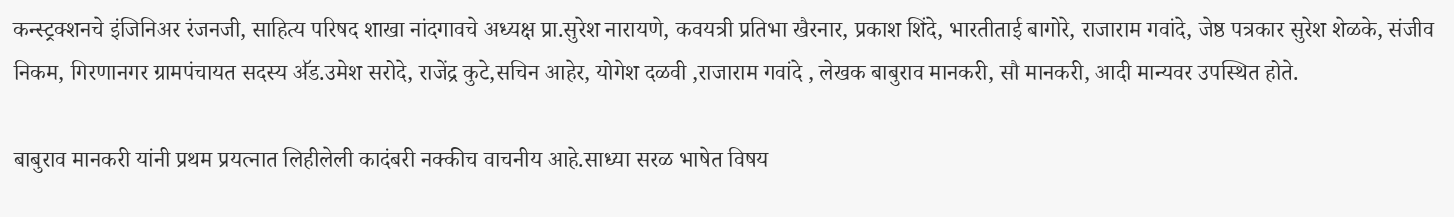कन्स्ट्रक्शनचे इंजिनिअर रंजनजी, साहित्य परिषद शाखा नांदगावचे अध्यक्ष प्रा.सुरेश नारायणे, कवयत्री प्रतिभा खैरनार, प्रकाश शिंदे, भारतीताई बागोरे, राजाराम गवांदे, जेष्ठ पत्रकार सुरेश शेळके, संजीव निकम, गिरणानगर ग्रामपंचायत सदस्य ॳॅड.उमेश सरोदे, राजेंद्र कुटे,सचिन आहेर, योगेश दळवी ,राजाराम गवांदे , लेखक बाबुराव मानकरी, सौ मानकरी, आदी मान्यवर उपस्थित होते.

बाबुराव मानकरी यांनी प्रथम प्रयत्नात लिहीलेली कादंबरी नक्कीच वाचनीय आहे.साध्या सरळ भाषेत विषय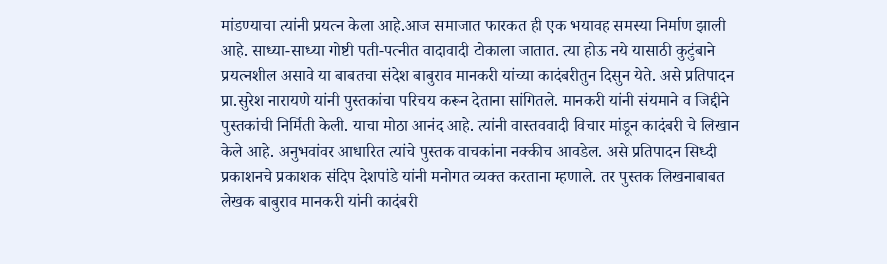मांडण्याचा त्यांनी प्रयत्न केला आहे.आज समाजात फारकत ही एक भयावह समस्या निर्माण झाली आहे. साध्या-साध्या गोष्टी पती-पत्नीत वादावादी टोकाला जातात. त्या होऊ नये यासाठी कुटुंबाने प्रयत्नशील असावे या बाबतचा संदेश बाबुराव मानकरी यांच्या कादंबरीतुन दिसुन येते. असे प्रतिपादन प्रा.सुरेश नारायणे यांनी पुस्तकांचा परिचय करून देताना सांगितले. मानकरी यांनी संयमाने व जिद्दीने पुस्तकांची निर्मिती केली. याचा मोठा आनंद आहे. त्यांनी वास्तववादी विचार मांडून कादंबरी चे लिखान केले आहे. अनुभवांवर आधारित त्यांचे पुस्तक वाचकांना नक्कीच आवडेल. असे प्रतिपादन सिध्दी प्रकाशनचे प्रकाशक संदिप देशपांडे यांनी मनोगत व्यक्त करताना म्हणाले. तर पुस्तक लिखनाबाबत लेखक बाबुराव मानकरी यांनी कादंबरी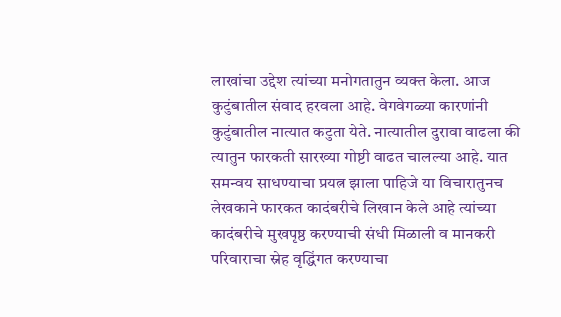लाखांचा उद्देश त्यांच्या मनोगतातुन व्यक्त केला. आज कुटुंबातील संवाद हरवला आहे. वेगवेगळ्या कारणांनी कुटुंबातील नात्यात कटुता येते. नात्यातील दुरावा वाढला की त्यातुन फारकती सारख्या गोष्टी वाढत चालल्या आहे. यात समन्वय साधण्याचा प्रयत्न झाला पाहिजे या विचारातुनच लेखकाने फारकत कादंबरीचे लिखान केले आहे त्यांच्या कादंबरीचे मुखपृष्ठ करण्याची संधी मिळाली व मानकरी परिवाराचा स्नेह वृद्धिंगत करण्याचा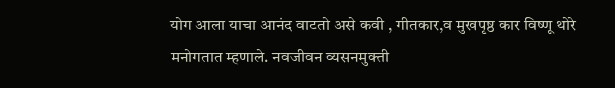योग आला याचा आनंद वाटतो असे कवी , गीतकार,व मुखपृष्ठ कार विष्णू थोरे मनोगतात म्हणाले. नवजीवन व्यसनमुक्ती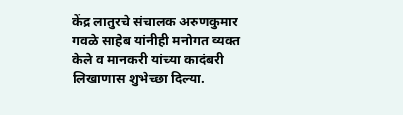केंद्र लातुरचे संचालक अरुणकुमार गवळे साहेब यांनीही मनोगत व्यक्त केले व मानकरी यांच्या कादंबरी लिखाणास शुभेच्छा दिल्या.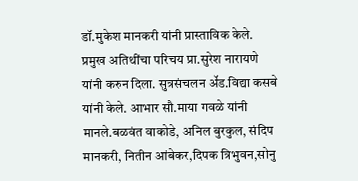डॉ.मुकेश मानकरी यांनी प्रास्ताविक केले. प्रमुख अतिथींचा परिचय प्रा.सुरेश नारायणे यांनी करुन दिला. सुत्रसंचलन ॳॅड.विद्या कसबे यांनी केले. आभार सौ.माया गवळे यांनी मानले.बळवंत वाकोडे, अनिल बुरकुल, संदिप मानकरी, नितीन आंबेकर,दिपक त्रिभुवन,सोनु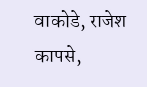वाकोडे, राजेश कापसे,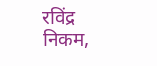रविंद्र निकम,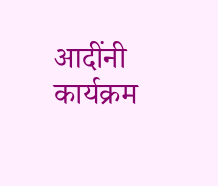आदींनी कार्यक्रम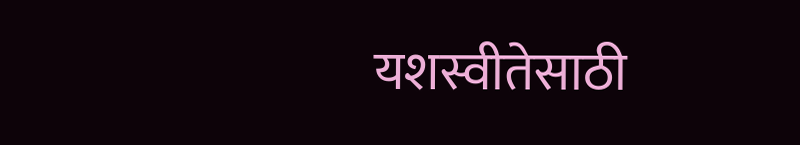यशस्वीतेसाठी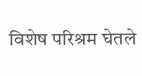विशेष परिश्रम घेतले